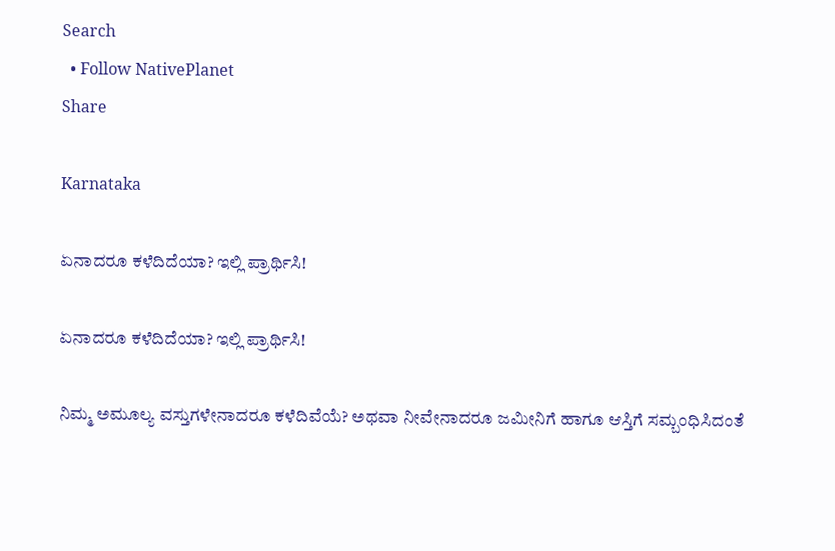Search
  • Follow NativePlanet
Share

Karnataka

ಏನಾದರೂ ಕಳೆದಿದೆಯಾ? ಇಲ್ಲಿ ಪ್ರಾರ್ಥಿಸಿ!

ಏನಾದರೂ ಕಳೆದಿದೆಯಾ? ಇಲ್ಲಿ ಪ್ರಾರ್ಥಿಸಿ!

ನಿಮ್ಮ ಅಮೂಲ್ಯ ವಸ್ತುಗಳೇನಾದರೂ ಕಳೆದಿವೆಯೆ? ಅಥವಾ ನೀವೇನಾದರೂ ಜಮೀನಿಗೆ ಹಾಗೂ ಆಸ್ತಿಗೆ ಸಮ್ಬಂಧಿಸಿದಂತೆ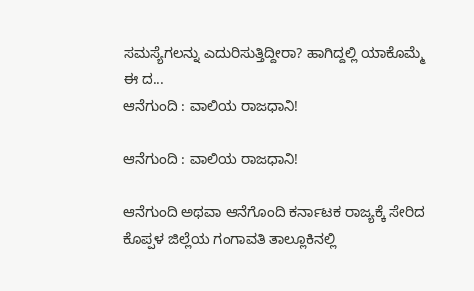ಸಮಸ್ಯೆಗಲನ್ನು ಎದುರಿಸುತ್ತಿದ್ದೀರಾ? ಹಾಗಿದ್ದಲ್ಲಿ ಯಾಕೊಮ್ಮೆ ಈ ದ...
ಆನೆಗುಂದಿ : ವಾಲಿಯ ರಾಜಧಾನಿ!

ಆನೆಗುಂದಿ : ವಾಲಿಯ ರಾಜಧಾನಿ!

ಆನೆಗುಂದಿ ಅಥವಾ ಆನೆಗೊಂದಿ ಕರ್ನಾಟಕ ರಾಜ್ಯಕ್ಕೆ ಸೇರಿದ ಕೊಪ್ಪಳ ಜಿಲ್ಲೆಯ ಗಂಗಾವತಿ ತಾಲ್ಲೂಕಿನಲ್ಲಿ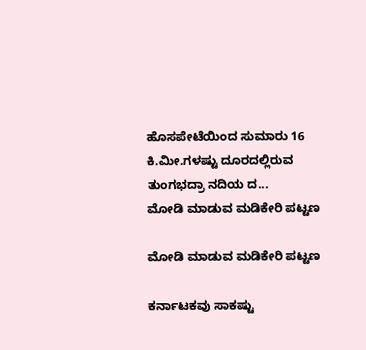ಹೊಸಪೇಟೆಯಿಂದ ಸುಮಾರು 16 ಕಿ.ಮೀ.ಗಳಷ್ಟು ದೂರದಲ್ಲಿರುವ ತುಂಗಭದ್ರಾ ನದಿಯ ದ...
ಮೋಡಿ ಮಾಡುವ ಮಡಿಕೇರಿ ಪಟ್ಟಣ

ಮೋಡಿ ಮಾಡುವ ಮಡಿಕೇರಿ ಪಟ್ಟಣ

ಕರ್ನಾಟಕವು ಸಾಕಷ್ಟು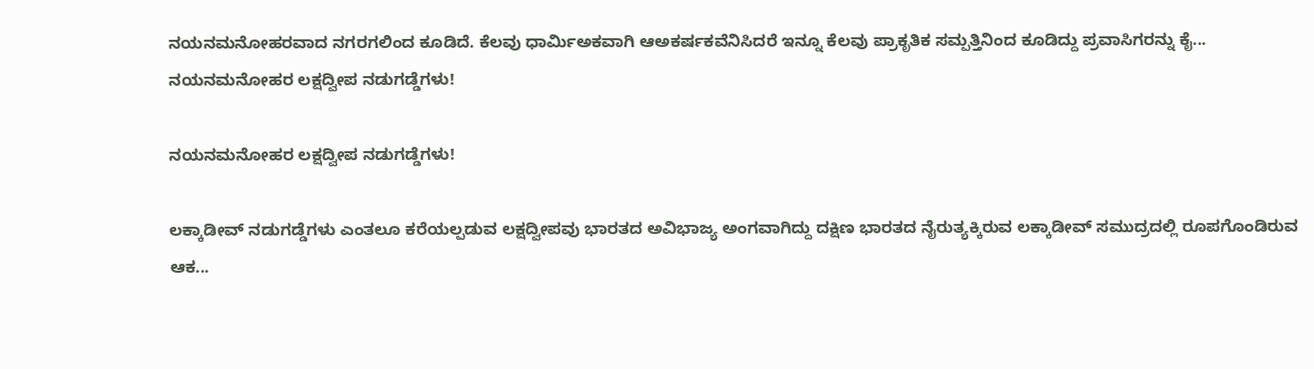ನಯನಮನೋಹರವಾದ ನಗರಗಲಿಂದ ಕೂಡಿದೆ. ಕೆಲವು ಧಾರ್ಮಿಅಕವಾಗಿ ಆಅಕರ್ಷಕವೆನಿಸಿದರೆ ಇನ್ನೂ ಕೆಲವು ಪ್ರಾಕೃತಿಕ ಸಮ್ಪತ್ತಿನಿಂದ ಕೂಡಿದ್ದು ಪ್ರವಾಸಿಗರನ್ನು ಕೈ...
ನಯನಮನೋಹರ ಲಕ್ಷದ್ವೀಪ ನಡುಗಡ್ಡೆಗಳು!

ನಯನಮನೋಹರ ಲಕ್ಷದ್ವೀಪ ನಡುಗಡ್ಡೆಗಳು!

ಲಕ್ಕಾಡೀವ್ ನಡುಗಡ್ಡೆಗಳು ಎಂತಲೂ ಕರೆಯಲ್ಪಡುವ ಲಕ್ಷದ್ವೀಪವು ಭಾರತದ ಅವಿಭಾಜ್ಯ ಅಂಗವಾಗಿದ್ದು ದಕ್ಷಿಣ ಭಾರತದ ನೈರುತ್ಯಕ್ಕಿರುವ ಲಕ್ಕಾಡೀವ್ ಸಮುದ್ರದಲ್ಲಿ ರೂಪಗೊಂಡಿರುವ ಆಕ...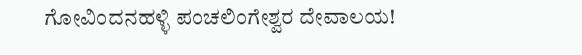ಗೋವಿಂದನಹಳ್ಳಿ ಪಂಚಲಿಂಗೇಶ್ವರ ದೇವಾಲಯ!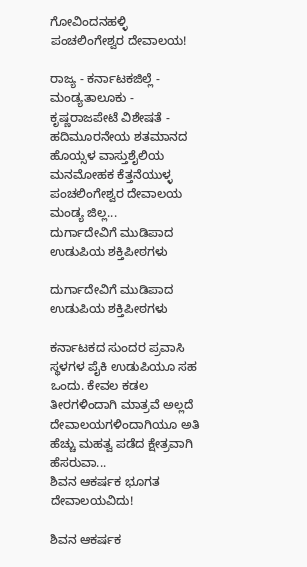ಗೋವಿಂದನಹಳ್ಳಿ ಪಂಚಲಿಂಗೇಶ್ವರ ದೇವಾಲಯ!

ರಾಜ್ಯ - ಕರ್ನಾಟಕಜಿಲ್ಲೆ - ಮಂಡ್ಯತಾಲೂಕು - ಕೃಷ್ಣರಾಜಪೇಟೆ ವಿಶೇಷತೆ - ಹದಿಮೂರನೇಯ ಶತಮಾನದ ಹೊಯ್ಸಳ ವಾಸ್ತುಶೈಲಿಯ ಮನಮೋಹಕ ಕೆತ್ತನೆಯುಳ್ಳ ಪಂಚಲಿಂಗೇಶ್ವರ ದೇವಾಲಯ ಮಂಡ್ಯ ಜಿಲ್ಲ...
ದುರ್ಗಾದೇವಿಗೆ ಮುಡಿಪಾದ ಉಡುಪಿಯ ಶಕ್ತಿಪೀಠಗಳು

ದುರ್ಗಾದೇವಿಗೆ ಮುಡಿಪಾದ ಉಡುಪಿಯ ಶಕ್ತಿಪೀಠಗಳು

ಕರ್ನಾಟಕದ ಸುಂದರ ಪ್ರವಾಸಿ ಸ್ಥಳಗಳ ಪೈಕಿ ಉಡುಪಿಯೂ ಸಹ ಒಂದು. ಕೇವಲ ಕಡಲ ತೀರಗಳಿಂದಾಗಿ ಮಾತ್ರವೆ ಅಲ್ಲದೆ ದೇವಾಲಯಗಳಿಂದಾಗಿಯೂ ಅತಿ ಹೆಚ್ಚು ಮಹತ್ವ ಪಡೆದ ಕ್ಷೇತ್ರವಾಗಿ ಹೆಸರುವಾ...
ಶಿವನ ಆಕರ್ಷಕ ಭೂಗತ ದೇವಾಲಯವಿದು!

ಶಿವನ ಆಕರ್ಷಕ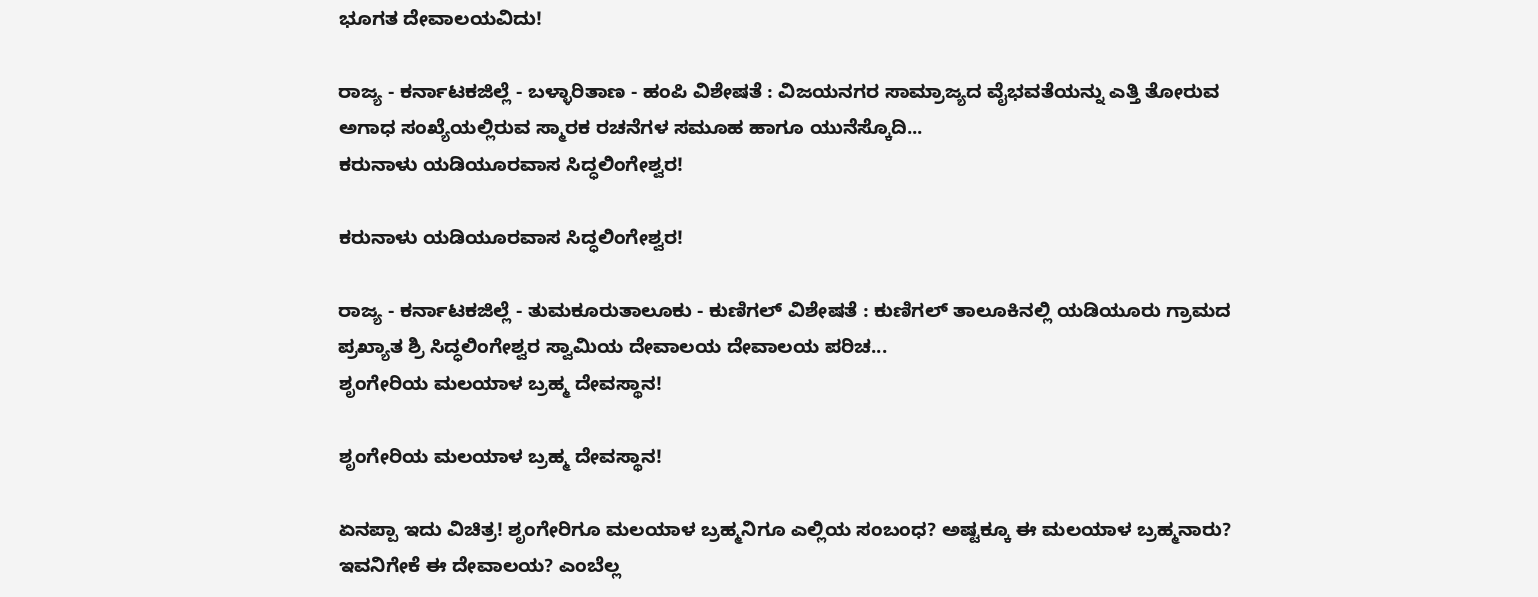ಭೂಗತ ದೇವಾಲಯವಿದು!

ರಾಜ್ಯ - ಕರ್ನಾಟಕಜಿಲ್ಲೆ - ಬಳ್ಳಾರಿತಾಣ - ಹಂಪಿ ವಿಶೇಷತೆ : ವಿಜಯನಗರ ಸಾಮ್ರಾಜ್ಯದ ವೈಭವತೆಯನ್ನು ಎತ್ತಿ ತೋರುವ ಅಗಾಧ ಸಂಖ್ಯೆಯಲ್ಲಿರುವ ಸ್ಮಾರಕ ರಚನೆಗಳ ಸಮೂಹ ಹಾಗೂ ಯುನೆಸ್ಕೊದಿ...
ಕರುನಾಳು ಯಡಿಯೂರವಾಸ ಸಿದ್ಧಲಿಂಗೇಶ್ವರ!

ಕರುನಾಳು ಯಡಿಯೂರವಾಸ ಸಿದ್ಧಲಿಂಗೇಶ್ವರ!

ರಾಜ್ಯ - ಕರ್ನಾಟಕಜಿಲ್ಲೆ - ತುಮಕೂರುತಾಲೂಕು - ಕುಣಿಗಲ್ ವಿಶೇಷತೆ : ಕುಣಿಗಲ್ ತಾಲೂಕಿನಲ್ಲಿ ಯಡಿಯೂರು ಗ್ರಾಮದ ಪ್ರಖ್ಯಾತ ಶ್ರಿ ಸಿದ್ಧಲಿಂಗೇಶ್ವರ ಸ್ವಾಮಿಯ ದೇವಾಲಯ ದೇವಾಲಯ ಪರಿಚ...
ಶೃಂಗೇರಿಯ ಮಲಯಾಳ ಬ್ರಹ್ಮ ದೇವಸ್ಥಾನ!

ಶೃಂಗೇರಿಯ ಮಲಯಾಳ ಬ್ರಹ್ಮ ದೇವಸ್ಥಾನ!

ಏನಪ್ಪಾ ಇದು ವಿಚಿತ್ರ! ಶೃಂಗೇರಿಗೂ ಮಲಯಾಳ ಬ್ರಹ್ಮನಿಗೂ ಎಲ್ಲಿಯ ಸಂಬಂಧ? ಅಷ್ಟಕ್ಕೂ ಈ ಮಲಯಾಳ ಬ್ರಹ್ಮನಾರು? ಇವನಿಗೇಕೆ ಈ ದೇವಾಲಯ? ಎಂಬೆಲ್ಲ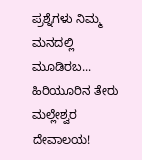ಪ್ರಶ್ನೆಗಳು ನಿಮ್ಮ ಮನದಲ್ಲಿ ಮೂಡಿರಬ...
ಹಿರಿಯೂರಿನ ತೇರು ಮಲ್ಲೇಶ್ವರ ದೇವಾಲಯ!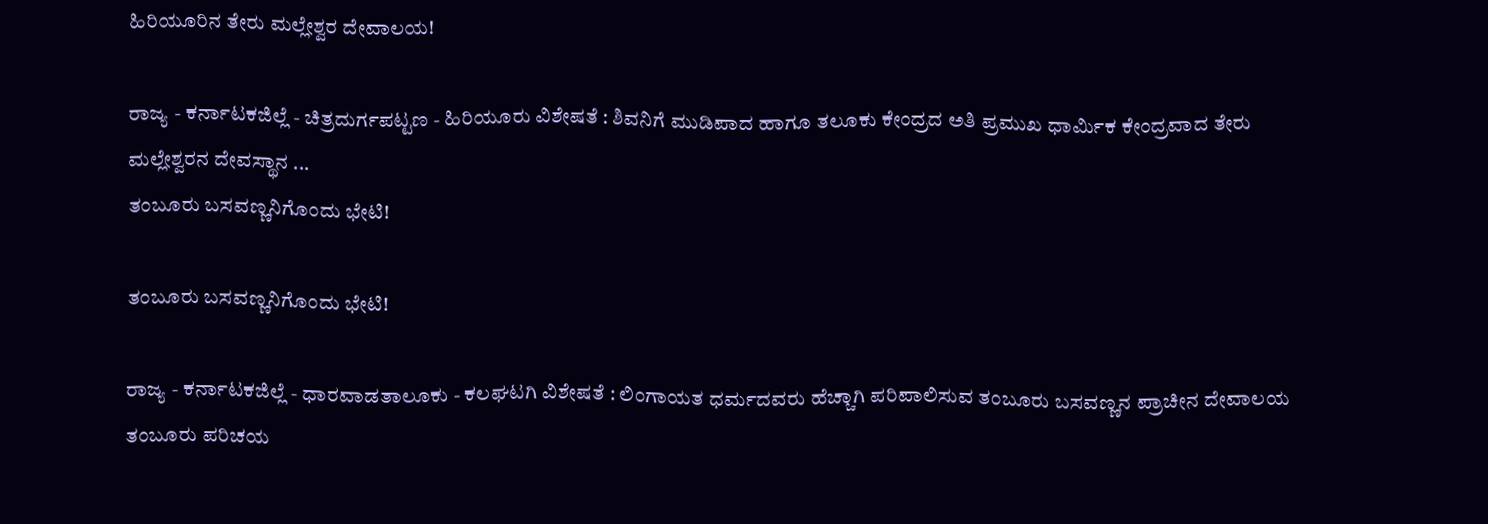ಹಿರಿಯೂರಿನ ತೇರು ಮಲ್ಲೇಶ್ವರ ದೇವಾಲಯ!

ರಾಜ್ಯ - ಕರ್ನಾಟಕಜಿಲ್ಲೆ - ಚಿತ್ರದುರ್ಗಪಟ್ಟಣ - ಹಿರಿಯೂರು ವಿಶೇಷತೆ : ಶಿವನಿಗೆ ಮುಡಿಪಾದ ಹಾಗೂ ತಲೂಕು ಕೇಂದ್ರದ ಅತಿ ಪ್ರಮುಖ ಧಾರ್ಮಿಕ ಕೇಂದ್ರವಾದ ತೇರು ಮಲ್ಲೇಶ್ವರನ ದೇವಸ್ಥಾನ ...
ತಂಬೂರು ಬಸವಣ್ಣನಿಗೊಂದು ಭೇಟಿ!

ತಂಬೂರು ಬಸವಣ್ಣನಿಗೊಂದು ಭೇಟಿ!

ರಾಜ್ಯ - ಕರ್ನಾಟಕಜಿಲ್ಲೆ - ಧಾರವಾಡತಾಲೂಕು - ಕಲಘಟಗಿ ವಿಶೇಷತೆ : ಲಿಂಗಾಯತ ಧರ್ಮದವರು ಹೆಚ್ಚಾಗಿ ಪರಿಪಾಲಿಸುವ ತಂಬೂರು ಬಸವಣ್ಣನ ಪ್ರಾಚೀನ ದೇವಾಲಯ ತಂಬೂರು ಪರಿಚಯ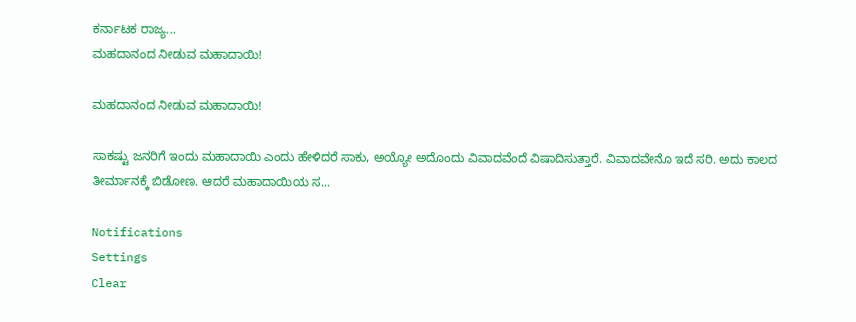ಕರ್ನಾಟಕ ರಾಜ್ಯ...
ಮಹದಾನಂದ ನೀಡುವ ಮಹಾದಾಯಿ!

ಮಹದಾನಂದ ನೀಡುವ ಮಹಾದಾಯಿ!

ಸಾಕಷ್ಟು ಜನರಿಗೆ ಇಂದು ಮಹಾದಾಯಿ ಎಂದು ಹೇಳಿದರೆ ಸಾಕು, ಅಯ್ಯೋ ಅದೊಂದು ವಿವಾದವೆಂದೆ ವಿಷಾದಿಸುತ್ತಾರೆ. ವಿವಾದವೇನೊ ಇದೆ ಸರಿ. ಅದು ಕಾಲದ ತೀರ್ಮಾನಕ್ಕೆ ಬಿಡೋಣ. ಆದರೆ ಮಹಾದಾಯಿಯ ಸ...

Notifications
Settings
Clear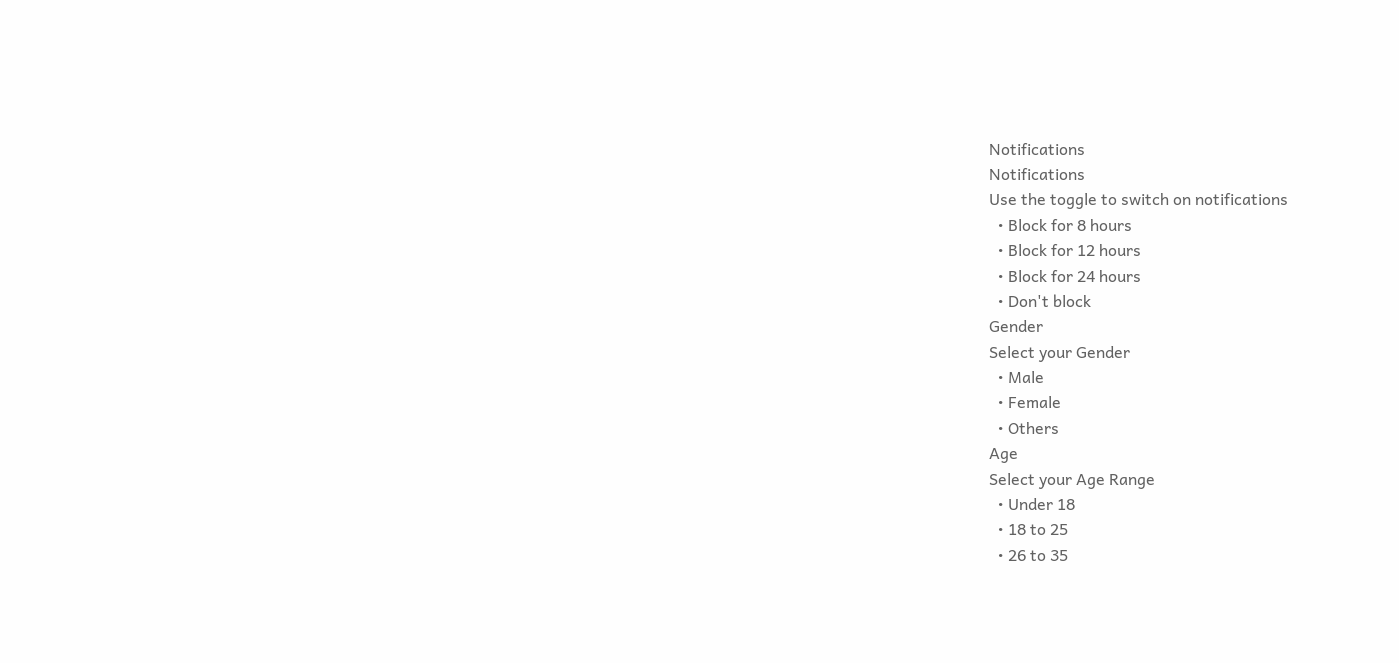Notifications
Notifications
Use the toggle to switch on notifications
  • Block for 8 hours
  • Block for 12 hours
  • Block for 24 hours
  • Don't block
Gender
Select your Gender
  • Male
  • Female
  • Others
Age
Select your Age Range
  • Under 18
  • 18 to 25
  • 26 to 35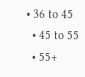• 36 to 45
  • 45 to 55
  • 55+